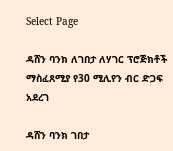Select Page

ዳሸን ባንክ ለገበታ ለሃገር ፕሮጅክቶች ማስፈጸሚያ የ30 ሚሊየን ብር ድጋፍ አደረገ

ዳሸን ባንክ ገበታ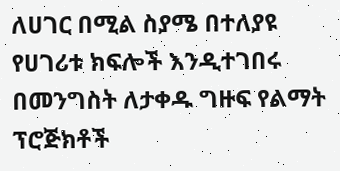ለሀገር በሚል ስያሜ በተለያዩ የሀገሪቱ ክፍሎች እንዲተገበሩ በመንግስት ለታቀዱ ግዙፍ የልማት ፕሮጅክቶች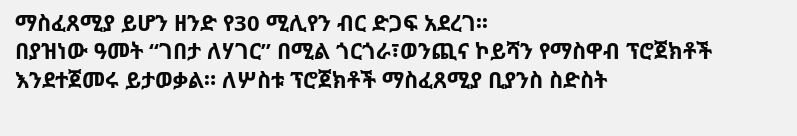ማስፈጸሚያ ይሆን ዘንድ የ30 ሚሊየን ብር ድጋፍ አደረገ፡፡
በያዝነው ዓመት “ገበታ ለሃገር’’ በሚል ጎርጎራ፣ወንጪና ኮይሻን የማስዋብ ፕሮጀክቶች እንደተጀመሩ ይታወቃል። ለሦስቱ ፕሮጀክቶች ማስፈጸሚያ ቢያንስ ስድስት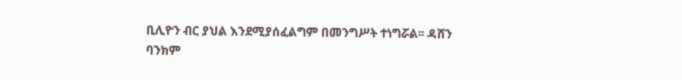ቢሊዮን ብር ያህል እንደሚያሰፈልግም በመንግሥት ተነግሯል፡፡ ዳሸን ባንክም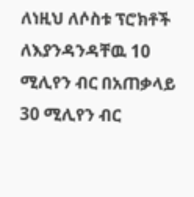ለነዚህ ለሶስቱ ፕሮክቶች ለእያንዳንዳቸዉ 10 ሚሊየን ብር በአጠቃላይ 30 ሚሊየን ብር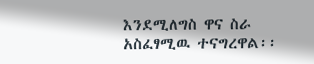እንደሚለግስ ዋና ስራ አስፈፃሚዉ ተናግረዋል፡፡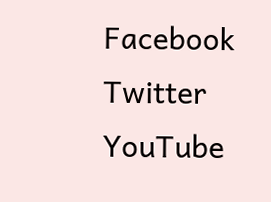Facebook
Twitter
YouTube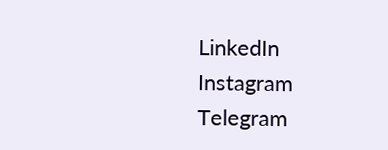LinkedIn
Instagram
Telegram